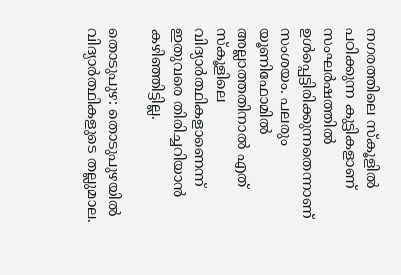നഗരത്തിലെ സ്കൂളിൽ പഠിക്കുന്ന കുട്ടികളാണ് സംഘർഷത്തിൽ ഉൾപ്പെട്ടിരിക്കുന്നതെന്നാണ് സംശയം. പലരും യൂണിഫോമിൽ അല്ലാത്തതിനാൽ എത് സ്കൂളിലെ വിദ്യാര്‍ത്ഥികളാണെന്ന് ഇതുവരെ തിരിച്ചറിയാൻ കഴിഞ്ഞിട്ടില്ല.

തൊടുപുഴ: തൊടുപുഴയില്‍ വിദ്യാര്‍ത്ഥികളുടെ തല്ലുമാല.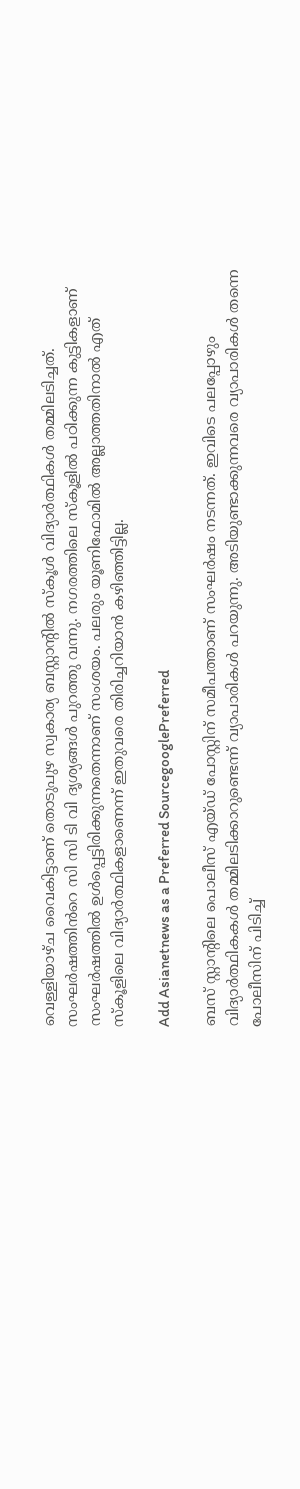വെള്ളിയാഴ്ച വൈകിട്ടാണ് തൊടുപുഴ സ്വകാര്യ ബസ്റ്റാന്‍റില്‍ സ്കൂള്‍ വിദ്യാര്‍ത്ഥികള്‍ തമ്മിലടിച്ചത്. സംഘർഷത്തിൻറെ സി സി ടി വി ദൃശ്യങ്ങൾ പുറത്തു വന്നു. നഗരത്തിലെ സ്കൂളിൽ പഠിക്കുന്ന കുട്ടികളാണ് സംഘർഷത്തിൽ ഉൾപ്പെട്ടിരിക്കുന്നതെന്നാണ് സംശയം. പലരും യൂണിഫോമിൽ അല്ലാത്തതിനാൽ എത് സ്കൂളിലെ വിദ്യാര്‍ത്ഥികളാണെന്ന് ഇതുവരെ തിരിച്ചറിയാൻ കഴിഞ്ഞിട്ടില്ല.

Add Asianetnews as a Preferred SourcegooglePreferred

ബസ് സ്റ്റാന്‍റിലെ പൊലീസ് എയ്ഡ് പോസ്റ്റിന് സമീപത്താണ് സംഘർഷം നടന്നത്. ഇവിടെ പലപ്പോഴും വിദ്യാര്‍ത്ഥികകള്‍ തമ്മിലടിക്കാറുണ്ടെന്ന് വ്യാപാരികള്‍ പറയുന്നു. അടിയുണ്ടാക്കുന്നവരെ വ്യാപാരികൾ തന്നെ പോലീസിന് പിടിച്ച്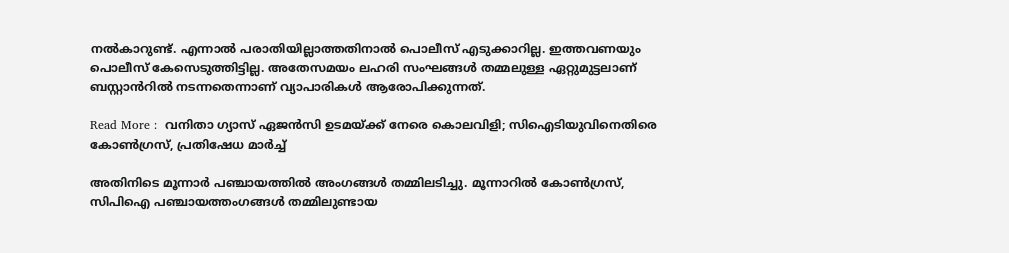നൽകാറുണ്ട്. എന്നാല്‍ പരാതിയില്ലാത്തതിനാൽ പൊലീസ് എടുക്കാറില്ല. ഇത്തവണയും പൊലീസ് കേസെടുത്തിട്ടില്ല. അതേസമയം ലഹരി സംഘങ്ങൾ തമ്മലുള്ള ഏറ്റുമുട്ടലാണ് ബസ്റ്റാന്‍‌റില്‍ നടന്നതെന്നാണ് വ്യാപാരികള്‍ ആരോപിക്കുന്നത്.

Read More :  വനിതാ ഗ്യാസ് ഏജൻസി ഉടമയ്ക്ക് നേരെ കൊലവിളി; സിഐടിയുവിനെതിരെ കോൺഗ്രസ്, പ്രതിഷേധ മാര്‍ച്ച്

അതിനിടെ മൂന്നാര്‍ പഞ്ചായത്തില്‍ അംഗങ്ങള്‍ തമ്മിലടിച്ചു. മൂന്നാറിൽ കോൺഗ്രസ്, സിപിഐ പഞ്ചായത്തംഗങ്ങൾ തമ്മിലുണ്ടായ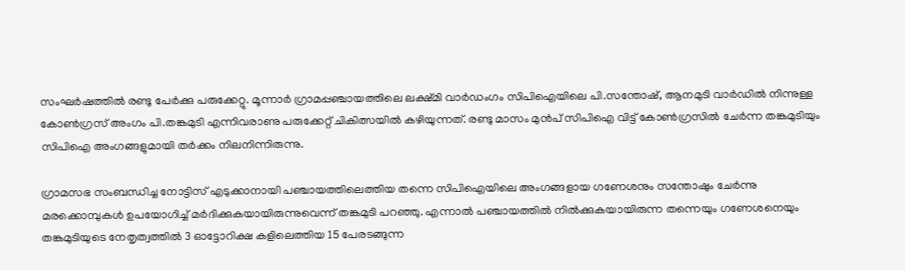സംഘർഷത്തിൽ രണ്ടു പേർക്കു പരുക്കേറ്റു. മൂന്നാർ ഗ്രാമപ്പഞ്ചായത്തിലെ ലക്ഷ്മി വാർഡംഗം സിപിഐയിലെ പി.സന്തോഷ്, ആനമുടി വാർഡിൽ നിന്നുള്ള കോൺഗ്രസ് അംഗം പി.തങ്കമുടി എന്നിവരാണു പരുക്കേറ്റ് ചികിത്സയിൽ കഴിയുന്നത്. രണ്ടു മാസം മുൻപ് സിപിഐ വിട്ട് കോൺഗ്രസിൽ ചേർന്ന തങ്കമുടിയും സിപിഐ അംഗങ്ങളുമായി തർക്കം നിലനിന്നിരുന്നു.

ഗ്രാമസഭ സംബന്ധിച്ച നോട്ടിസ് എടുക്കാനായി പഞ്ചായത്തിലെത്തിയ തന്നെ സിപിഐയിലെ അംഗങ്ങളായ ഗണേശനും സന്തോഷും ചേർന്നു മരക്കൊമ്പുകൾ ഉപയോഗിച്ച് മർദിക്കുകയായിരുന്നുവെന്ന് തങ്കമുടി പറഞ്ഞു. എന്നാൽ പഞ്ചായത്തിൽ നിൽക്കുകയായിരുന്ന തന്നെയും ഗണേശനെയും തങ്കമുടിയുടെ നേതൃത്വത്തിൽ 3 ഓട്ടോറിക്ഷ കളിലെത്തിയ 15 പേരടങ്ങുന്ന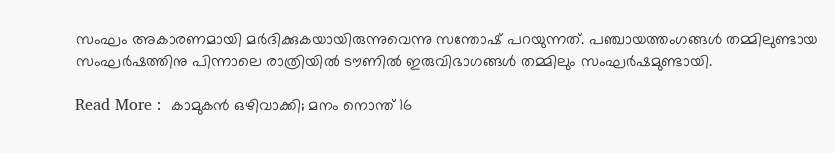സംഘം അകാരണമായി മർദിക്കുകയായിരുന്നുവെന്നു സന്തോഷ് പറയുന്നത്. പഞ്ചായത്തംഗങ്ങൾ തമ്മിലുണ്ടായ സംഘർഷത്തിനു പിന്നാലെ രാത്രിയിൽ ടൗണിൽ ഇരുവിഭാഗങ്ങൾ തമ്മിലും സംഘർഷമുണ്ടായി.

Read More :  കാമുകന്‍ ഒഴിവാക്കി; മനം നൊന്ത് 16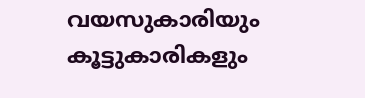വയസുകാരിയും കൂട്ടുകാരികളും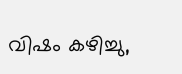വിഷം കഴിച്ചു,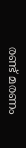രണ്ട് മരണം